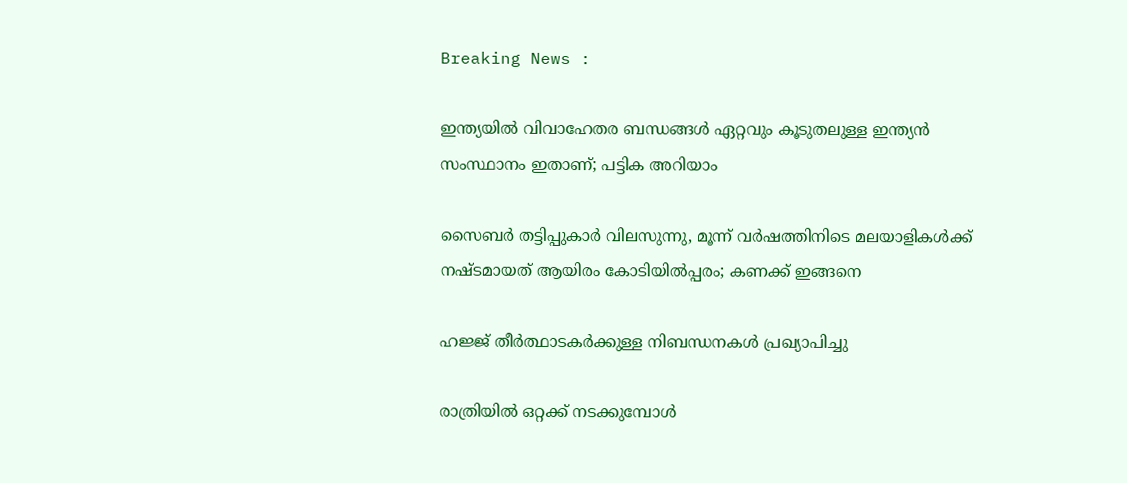Breaking News :

ഇന്ത്യയില്‍ വിവാഹേതര ബന്ധങ്ങള്‍ ഏറ്റവും കൂടുതലുള്ള ഇന്ത്യന്‍ സംസ്ഥാനം ഇതാണ്; പട്ടിക അറിയാം

സൈബര്‍ തട്ടിപ്പുകാര്‍ വിലസുന്നു, മൂന്ന് വര്‍ഷത്തിനിടെ മലയാളികള്‍ക്ക് നഷ്ടമായത് ആയിരം കോടിയില്‍പ്പരം; കണക്ക് ഇങ്ങനെ

ഹജ്ജ് തീർത്ഥാടകർക്കുള്ള നിബന്ധനകൾ പ്രഖ്യാപിച്ചു

രാത്രിയിൽ ഒറ്റക്ക് നടക്കുമ്പോൾ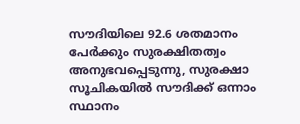സൗദിയിലെ 92.6 ശതമാനം പേർക്കും സുരക്ഷിതത്വം അനുഭവപ്പെടുന്നു, സുരക്ഷാ സൂചികയിൽ സൗദിക്ക് ഒന്നാം സ്ഥാനം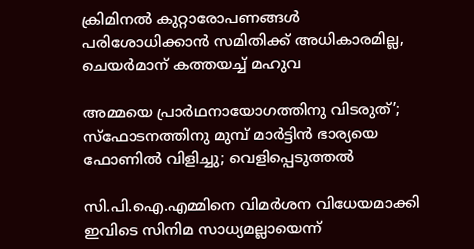ക്രിമിനല്‍ കുറ്റാരോപണങ്ങള്‍ പരിശോധിക്കാന്‍ സമിതിക്ക്‌ അധികാരമില്ല, ചെയര്‍മാന്‌ കത്തയച്ച് മഹുവ

അമ്മയെ പ്രാര്‍ഥനായോഗത്തിനു വിടരുത്’; സ്‌ഫോടനത്തിനു മുമ്പ് മാര്‍ട്ടിന്‍ ഭാര്യയെ ഫോണില്‍ വിളിച്ചു; വെളിപ്പെടുത്തല്‍

സി.പി.ഐ.എമ്മിനെ വിമർശന വിധേയമാക്കി ഇവിടെ സിനിമ സാധ്യമല്ലായെന്ന്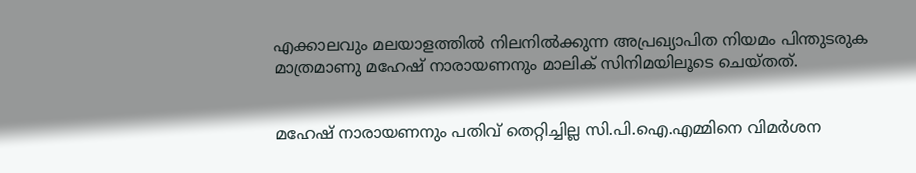എക്കാലവും മലയാളത്തിൽ നിലനിൽക്കുന്ന അപ്രഖ്യാപിത നിയമം പിന്തുടരുക മാത്രമാണു മഹേഷ്‌ നാരായണനും മാലിക്‌ സിനിമയിലൂടെ ചെയ്തത്.


മഹേഷ്‌ നാരായണനും പതിവ് തെറ്റിച്ചില്ല സി.പി.ഐ.എമ്മിനെ വിമർശന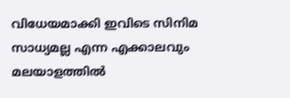വിധേയമാക്കി ഇവിടെ സിനിമ സാധ്യമല്ല എന്ന എക്കാലവും മലയാളത്തിൽ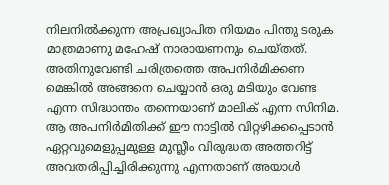നിലനിൽക്കുന്ന അപ്രഖ്യാപിത നിയമം പിന്തു ടരുക മാത്രമാണു മഹേഷ്‌ നാരായണനും ചെയ്തത്. അതിനുവേണ്ടി ചരിത്രത്തെ അപനിർമിക്കണ മെങ്കിൽ അങ്ങനെ ചെയ്യാൻ ഒരു മടിയും വേണ്ട എന്ന സിദ്ധാന്തം തന്നെയാണ് മാലിക് എന്ന സിനിമ. ആ അപനിർമിതിക്ക് ഈ നാട്ടിൽ വിറ്റഴിക്കപ്പെടാൻ ഏറ്റവുമെളുപ്പമുള്ള മുസ്ലീം വിരുദ്ധത അത്തറിട്ട് അവതരിപ്പിച്ചിരിക്കുന്നു എന്നതാണ് അയാൾ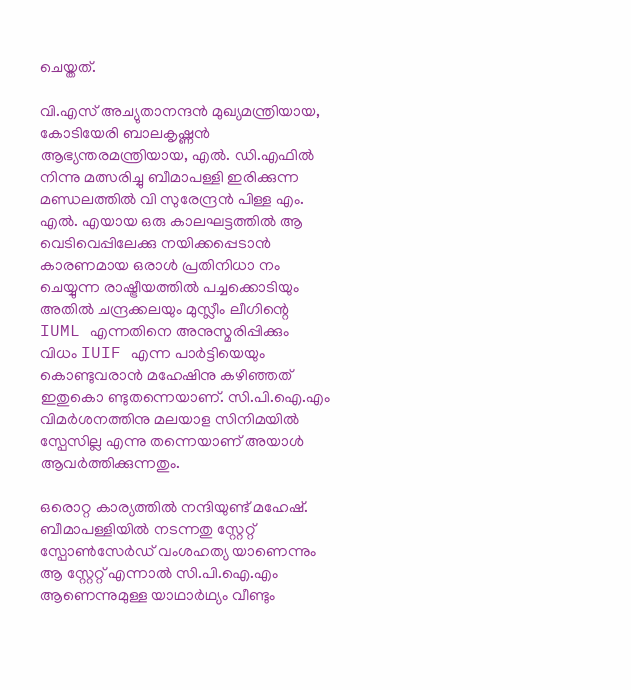ചെയ്തത്.

വി.എസ് അച്യുതാനന്ദൻ മുഖ്യമന്ത്രിയായ, കോടിയേരി ബാലകൃഷ്ണൻ ആഭ്യന്തരമന്ത്രിയായ, എൽ. ഡി.എഫിൽ നിന്നു മത്സരിച്ചു ബീമാപള്ളി ഇരിക്കുന്ന മണ്ഡലത്തിൽ വി സുരേന്ദ്രൻ പിള്ള എം. എൽ. എയായ ഒരു കാലഘട്ടത്തിൽ ആ വെടിവെപ്പിലേക്കു നയിക്കപ്പെടാൻ കാരണമായ ഒരാൾ പ്രതിനിധാ നം ചെയ്യുന്ന രാഷ്ട്രീയത്തിൽ പച്ചക്കൊടിയും അതിൽ ചന്ദ്രക്കലയും മുസ്ലീം ലീഗിന്റെ IUML എന്നതിനെ അനുസ്മരിപ്പിക്കും വിധം IUIF എന്ന പാർട്ടിയെയും കൊണ്ടുവരാൻ മഹേഷിനു കഴിഞ്ഞത് ഇതുകൊ ണ്ടുതന്നെയാണ്. സി.പി.ഐ.എം വിമർശനത്തിനു മലയാള സിനിമയിൽ സ്പേസില്ല എന്നു തന്നെയാണ് അയാൾ ആവർത്തിക്കുന്നതും.

ഒരൊറ്റ കാര്യത്തിൽ നന്ദിയുണ്ട് മഹേഷ്‌. ബീമാപള്ളിയിൽ നടന്നതു സ്റ്റേറ്റ് സ്പോൺസേർഡ് വംശഹത്യ യാണെന്നും ആ സ്റ്റേറ്റ് എന്നാൽ സി.പി.ഐ.എം ആണെന്നുമുള്ള യാഥാർഥ്യം വീണ്ടും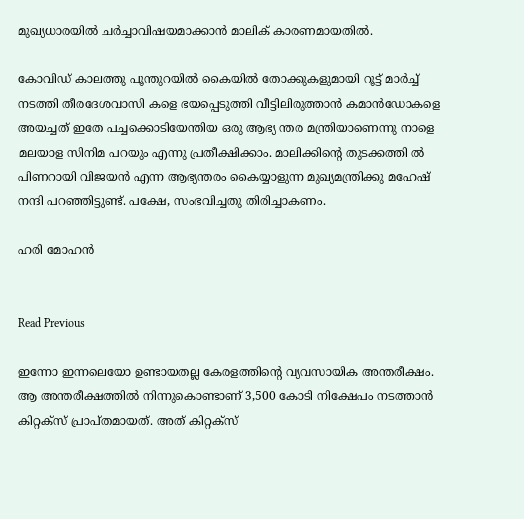മുഖ്യധാരയിൽ ചർച്ചാവിഷയമാക്കാൻ മാലിക് കാരണമായതിൽ.

കോവിഡ് കാലത്തു പൂന്തുറയിൽ കൈയിൽ തോക്കുകളുമായി റൂട്ട് മാർച്ച്‌ നടത്തി തീരദേശവാസി കളെ ഭയപ്പെടുത്തി വീട്ടിലിരുത്താൻ കമാൻഡോകളെ അയച്ചത് ഇതേ പച്ചക്കൊടിയേന്തിയ ഒരു ആഭ്യ ന്തര മന്ത്രിയാണെന്നു നാളെ മലയാള സിനിമ പറയും എന്നു പ്രതീക്ഷിക്കാം. മാലിക്കിന്റെ തുടക്കത്തി ൽ പിണറായി വിജയൻ എന്ന ആഭ്യന്തരം കൈയ്യാളുന്ന മുഖ്യമന്ത്രിക്കു മഹേഷ്‌ നന്ദി പറഞ്ഞിട്ടുണ്ട്. പക്ഷേ, സംഭവിച്ചതു തിരിച്ചാകണം.

ഹരി മോഹന്‍


Read Previous

ഇന്നോ ഇന്നലെയോ ഉണ്ടായതല്ല കേരളത്തിന്റെ വ്യവസായിക അന്തരീക്ഷം. ആ അന്തരീക്ഷത്തിൽ നിന്നുകൊണ്ടാണ് 3,500 കോടി നിക്ഷേപം നടത്താൻ കിറ്റക്സ് പ്രാപ്തമായത്. അത് കിറ്റക്സ്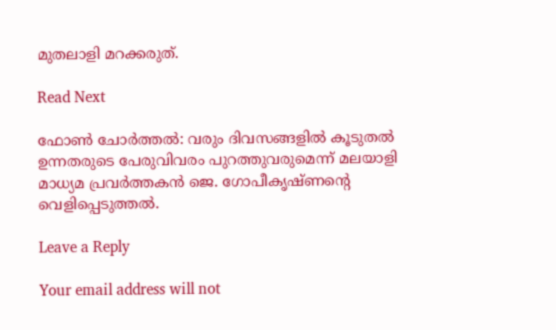മുതലാളി മറക്കരുത്.

Read Next

ഫോണ്‍ ചോര്‍ത്തല്‍: വരും ദിവസങ്ങളിൽ കൂടുതൽ ഉന്നതരുടെ പേരുവിവരം പുറത്തുവരുമെന്ന് മലയാളി മാധ്യമ പ്രവർത്തകൻ ജെ. ഗോപീകൃഷ്ണന്റെ വെളിപ്പെടുത്തൽ.

Leave a Reply

Your email address will not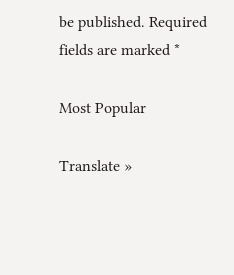be published. Required fields are marked *

Most Popular

Translate »